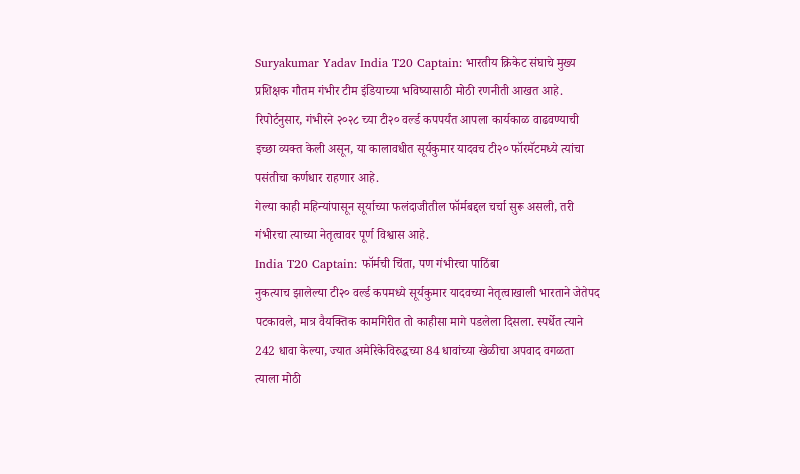Suryakumar Yadav India T20 Captain: भारतीय क्रिकेट संघाचे मुख्य प्रशिक्षक गौतम गंभीर टीम इंडियाच्या भविष्यासाठी मोठी रणनीती आखत आहे. रिपोर्टनुसार, गंभीरने २०२८ च्या टी२० वर्ल्ड कपपर्यंत आपला कार्यकाळ वाढवण्याची इच्छा व्यक्त केली असून, या कालावधीत सूर्यकुमार यादवच टी२० फॉरमॅटमध्ये त्यांचा पसंतीचा कर्णधार राहणार आहे.
गेल्या काही महिन्यांपासून सूर्याच्या फलंदाजीतील फॉर्मबद्दल चर्चा सुरू असली, तरी गंभीरचा त्याच्या नेतृत्वावर पूर्ण विश्वास आहे.
India T20 Captain: फॉर्मची चिंता, पण गंभीरचा पाठिंबा
नुकत्याच झालेल्या टी२० वर्ल्ड कपमध्ये सूर्यकुमार यादवच्या नेतृत्वाखाली भारताने जेतेपद पटकावले, मात्र वैयक्तिक कामगिरीत तो काहीसा मागे पडलेला दिसला. स्पर्धेत त्याने 242 धावा केल्या, ज्यात अमेरिकेविरुद्धच्या 84 धावांच्या खेळीचा अपवाद वगळता त्याला मोठी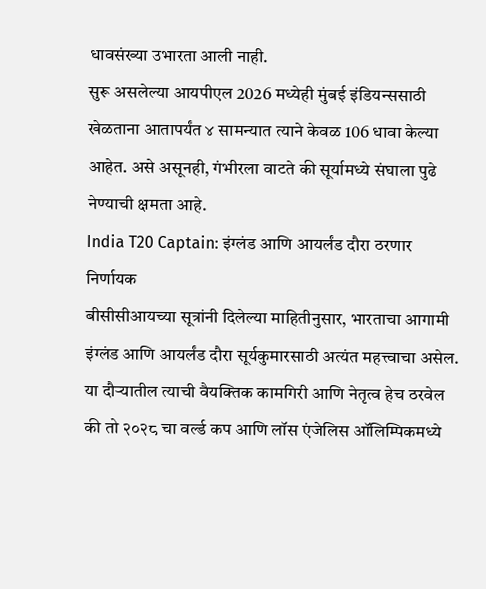धावसंख्या उभारता आली नाही.
सुरू असलेल्या आयपीएल 2026 मध्येही मुंबई इंडियन्ससाठी खेळताना आतापर्यंत ४ सामन्यात त्याने केवळ 106 धावा केल्या आहेत. असे असूनही, गंभीरला वाटते की सूर्यामध्ये संघाला पुढे नेण्याची क्षमता आहे.
India T20 Captain: इंग्लंड आणि आयर्लंड दौरा ठरणार निर्णायक
बीसीसीआयच्या सूत्रांनी दिलेल्या माहितीनुसार, भारताचा आगामी इंग्लंड आणि आयर्लंड दौरा सूर्यकुमारसाठी अत्यंत महत्त्वाचा असेल. या दौऱ्यातील त्याची वैयक्तिक कामगिरी आणि नेतृत्व हेच ठरवेल की तो २०२८ चा वर्ल्ड कप आणि लॉस एंजेलिस ऑलिम्पिकमध्ये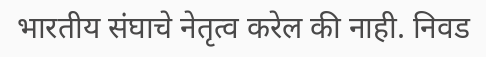भारतीय संघाचे नेतृत्व करेल की नाही. निवड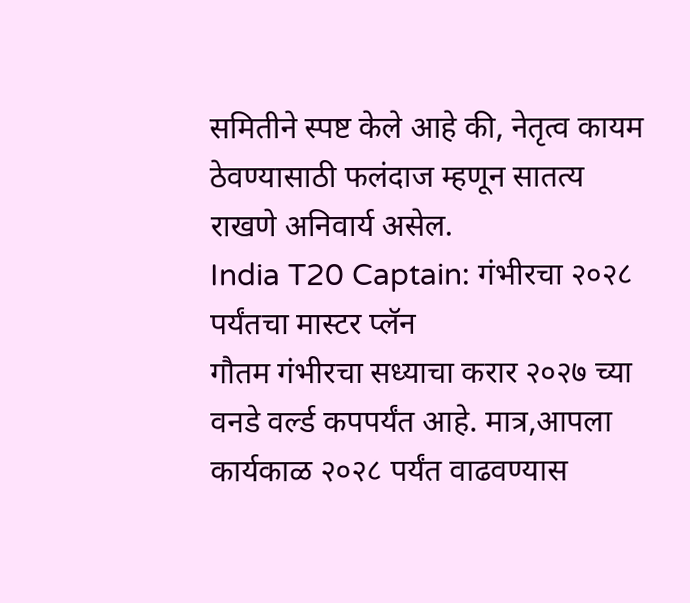समितीने स्पष्ट केले आहे की, नेतृत्व कायम ठेवण्यासाठी फलंदाज म्हणून सातत्य राखणे अनिवार्य असेल.
India T20 Captain: गंभीरचा २०२८ पर्यंतचा मास्टर प्लॅन
गौतम गंभीरचा सध्याचा करार २०२७ च्या वनडे वर्ल्ड कपपर्यंत आहे. मात्र,आपला कार्यकाळ २०२८ पर्यंत वाढवण्यास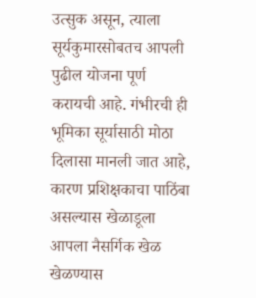उत्सुक असून, त्याला सूर्यकुमारसोबतच आपली पुढील योजना पूर्ण करायची आहे. गंभीरची ही भूमिका सूर्यासाठी मोठा दिलासा मानली जात आहे, कारण प्रशिक्षकाचा पाठिंबा असल्यास खेळाडूला आपला नैसर्गिक खेळ खेळण्यास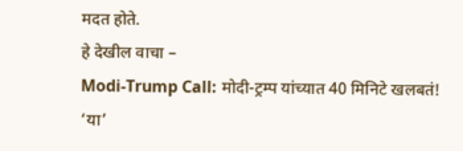मदत होते.
हे देखील वाचा –
Modi-Trump Call: मोदी-ट्रम्प यांच्यात 40 मिनिटे खलबतं! ‘या’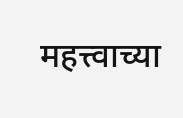महत्त्वाच्या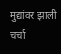मुद्यांवर झाली चर्चा